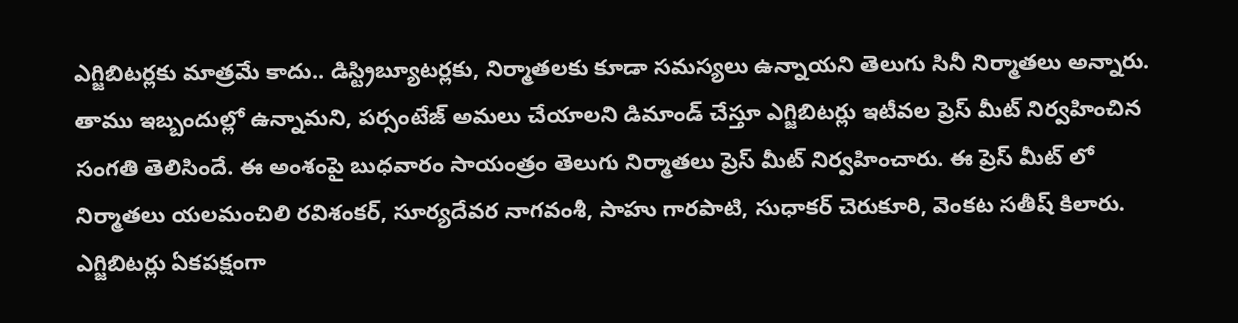ఎగ్జిబిటర్లకు మాత్రమే కాదు.. డిస్ట్రిబ్యూటర్లకు, నిర్మాతలకు కూడా సమస్యలు ఉన్నాయని తెలుగు సినీ నిర్మాతలు అన్నారు. తాము ఇబ్బందుల్లో ఉన్నామని, పర్సంటేజ్ అమలు చేయాలని డిమాండ్ చేస్తూ ఎగ్జిబిటర్లు ఇటీవల ప్రెస్ మీట్ నిర్వహించిన సంగతి తెలిసిందే. ఈ అంశంపై బుధవారం సాయంత్రం తెలుగు నిర్మాతలు ప్రెస్ మీట్ నిర్వహించారు. ఈ ప్రెస్ మీట్ లో నిర్మాతలు యలమంచిలి రవిశంకర్, సూర్యదేవర నాగవంశీ, సాహు గారపాటి, సుధాకర్ చెరుకూరి, వెంకట సతీష్ కిలారు. ఎగ్జిబిటర్లు ఏకపక్షంగా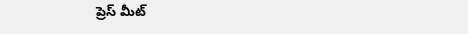ప్రెస్ మీట్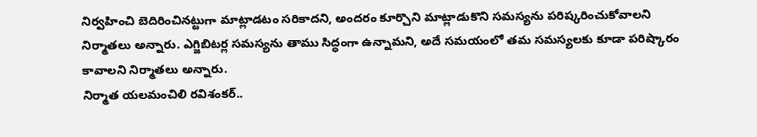నిర్వహించి బెదిరించినట్టుగా మాట్లాడటం సరికాదని, అందరం కూర్చొని మాట్లాడుకొని సమస్యను పరిష్కరించుకోవాలని నిర్మాతలు అన్నారు. ఎగ్జిబిటర్ల సమస్యను తాము సిద్ధంగా ఉన్నామని, అదే సమయంలో తమ సమస్యలకు కూడా పరిష్కారం కావాలని నిర్మాతలు అన్నారు.
నిర్మాత యలమంచిలి రవిశంకర్..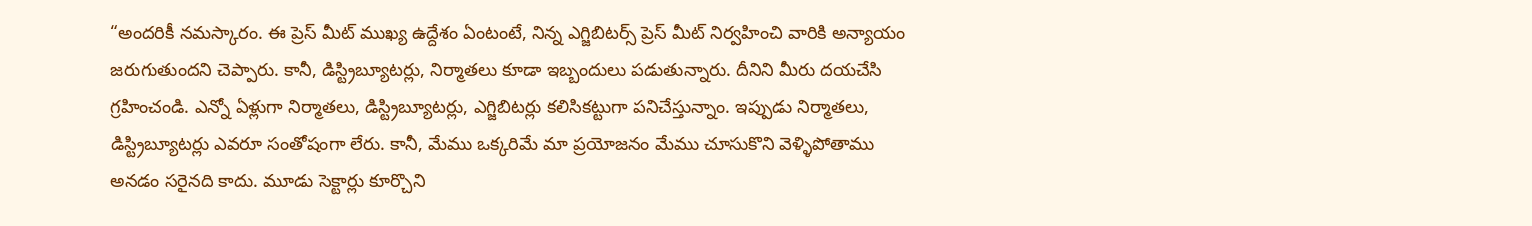“అందరికీ నమస్కారం. ఈ ప్రెస్ మీట్ ముఖ్య ఉద్దేశం ఏంటంటే, నిన్న ఎగ్జిబిటర్స్ ప్రెస్ మీట్ నిర్వహించి వారికి అన్యాయం జరుగుతుందని చెప్పారు. కానీ, డిస్ట్రిబ్యూటర్లు, నిర్మాతలు కూడా ఇబ్బందులు పడుతున్నారు. దీనిని మీరు దయచేసి గ్రహించండి. ఎన్నో ఏళ్లుగా నిర్మాతలు, డిస్ట్రిబ్యూటర్లు, ఎగ్జిబిటర్లు కలిసికట్టుగా పనిచేస్తున్నాం. ఇప్పుడు నిర్మాతలు, డిస్ట్రిబ్యూటర్లు ఎవరూ సంతోషంగా లేరు. కానీ, మేము ఒక్కరిమే మా ప్రయోజనం మేము చూసుకొని వెళ్ళిపోతాము అనడం సరైనది కాదు. మూడు సెక్టార్లు కూర్చొని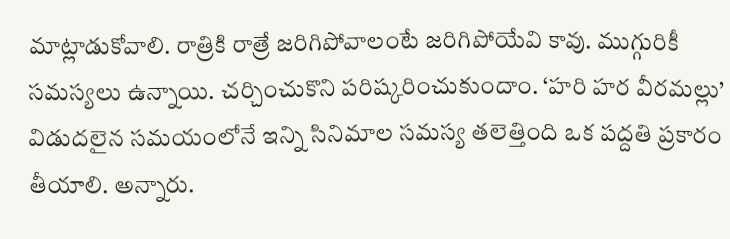మాట్లాడుకోవాలి. రాత్రికి రాత్రే జరిగిపోవాలంటే జరిగిపోయేవి కావు. ముగ్గురికీ సమస్యలు ఉన్నాయి. చర్చించుకొని పరిష్కరించుకుందాం. ‘హరి హర వీరమల్లు’ విడుదలైన సమయంలోనే ఇన్ని సినిమాల సమస్య తలెత్తింది ఒక పద్దతి ప్రకారం తీయాలి. అన్నారు.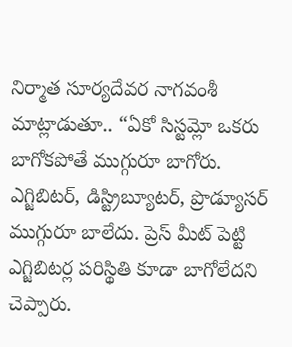నిర్మాత సూర్యదేవర నాగవంశీ మాట్లాడుతూ.. “ఏకో సిస్టమ్లో ఒకరు బాగోకపోతే ముగ్గురూ బాగోరు. ఎగ్జిబిటర్, డిస్ట్రిబ్యూటర్, ప్రొడ్యూసర్ ముగ్గురూ బాలేదు. ప్రెస్ మీట్ పెట్టి ఎగ్జిబిటర్ల పరిస్థితి కూడా బాగోలేదని చెప్పారు.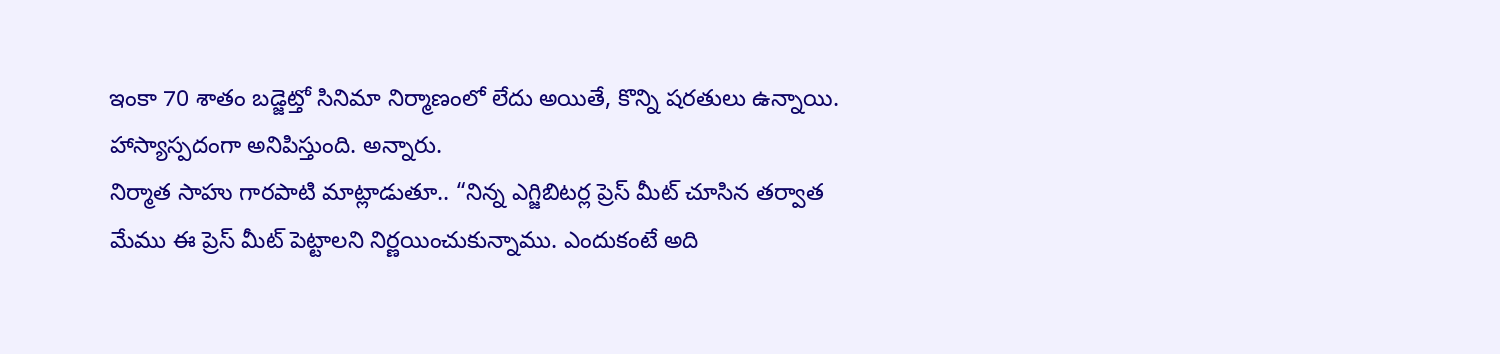ఇంకా 70 శాతం బడ్జెట్తో సినిమా నిర్మాణంలో లేదు అయితే, కొన్ని షరతులు ఉన్నాయి. హాస్యాస్పదంగా అనిపిస్తుంది. అన్నారు.
నిర్మాత సాహు గారపాటి మాట్లాడుతూ.. “నిన్న ఎగ్జిబిటర్ల ప్రెస్ మీట్ చూసిన తర్వాత మేము ఈ ప్రెస్ మీట్ పెట్టాలని నిర్ణయించుకున్నాము. ఎందుకంటే అది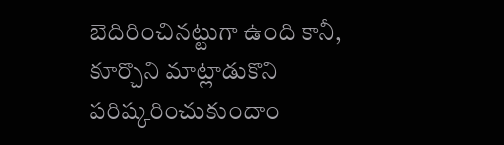బెదిరించినట్టుగా ఉంది కానీ, కూర్చొని మాట్లాడుకొని పరిష్కరించుకుందాం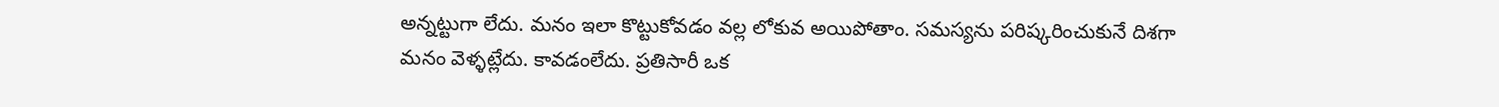అన్నట్టుగా లేదు. మనం ఇలా కొట్టుకోవడం వల్ల లోకువ అయిపోతాం. సమస్యను పరిష్కరించుకునే దిశగా మనం వెళ్ళట్లేదు. కావడంలేదు. ప్రతిసారీ ఒక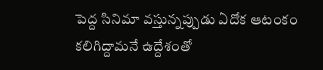పెద్ద సినిమా వస్తున్నప్పుడు ఏదోక ఆటంకం కలిగిద్దామనే ఉద్దేశంతో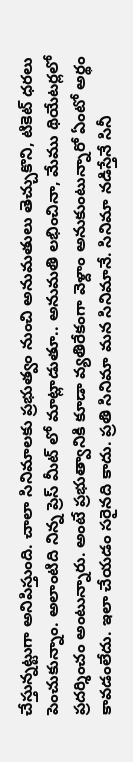చేస్తున్నట్టుగా అనిపిస్తుంది. చాలా సినిమాలకు ప్రభుత్వం నుంచి అనుమతులు తెచ్చుకొని, టికెట్ ధరలు పెంచుకున్నాం. అలాంటిది నిన్న ప్రెస్ మీట్ లో మాట్లాడుతూ.. అనుమతి లభించినా, మేము థియేటర్లలో ప్రదర్శించం అంటున్నారు. అంటే ప్రభుత్వానికి కూడా వ్యతిరేకంగా వెళ్దాం అనుకుంటున్నారో ఏంటో అర్థం కావడంలేదు. ఇలా చేయడం సరైనది కాదు. ప్రతి సినిమా మన సినిమానే. సినిమా నడిస్తేనే సినీ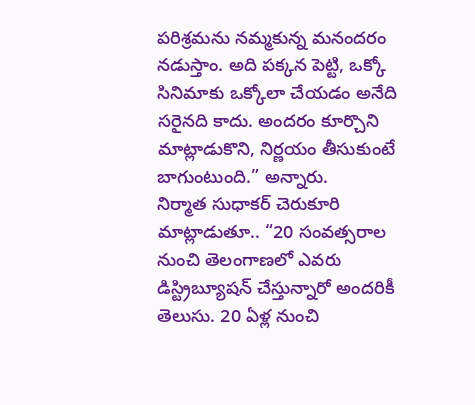పరిశ్రమను నమ్మకున్న మనందరం నడుస్తాం. అది పక్కన పెట్టి, ఒక్కో సినిమాకు ఒక్కోలా చేయడం అనేది సరైనది కాదు. అందరం కూర్చొని మాట్లాడుకొని, నిర్ణయం తీసుకుంటే బాగుంటుంది.” అన్నారు.
నిర్మాత సుధాకర్ చెరుకూరి మాట్లాడుతూ.. “20 సంవత్సరాల నుంచి తెలంగాణలో ఎవరు డిస్ట్రిబ్యూషన్ చేస్తున్నారో అందరికీ తెలుసు. 20 ఏళ్ల నుంచి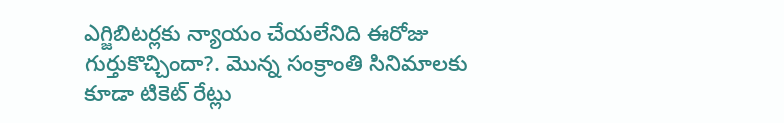ఎగ్జిబిటర్లకు న్యాయం చేయలేనిది ఈరోజు గుర్తుకొచ్చిందా?. మొన్న సంక్రాంతి సినిమాలకు కూడా టికెట్ రేట్లు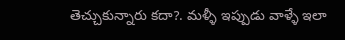తెచ్చుకున్నారు కదా?. మళ్ళీ ఇప్పుడు వాళ్ళే ఇలా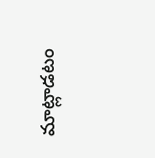మాట్లాడటం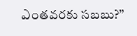ఎంతవరకు సబబు?”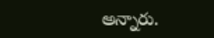అన్నారు.